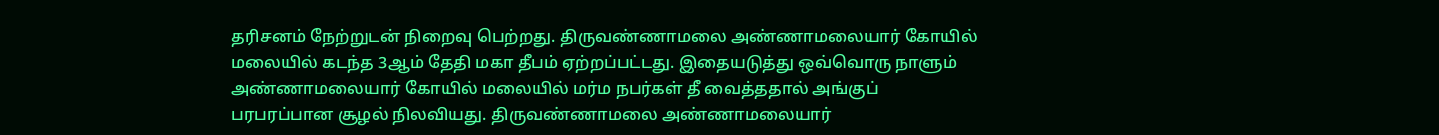தரிசனம் நேற்றுடன் நிறைவு பெற்றது. திருவண்ணாமலை அண்ணாமலையார் கோயில் மலையில் கடந்த 3ஆம் தேதி மகா தீபம் ஏற்றப்பட்டது. இதையடுத்து ஒவ்வொரு நாளும்
அண்ணாமலையார் கோயில் மலையில் மர்ம நபர்கள் தீ வைத்ததால் அங்குப் பரபரப்பான சூழல் நிலவியது. திருவண்ணாமலை அண்ணாமலையார்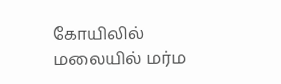கோயிலில்
மலையில் மர்ம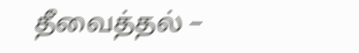தீவைத்தல் –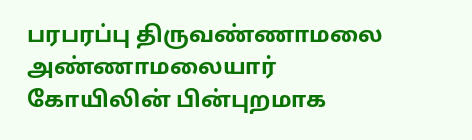பரபரப்பு திருவண்ணாமலை அண்ணாமலையார் கோயிலின் பின்புறமாக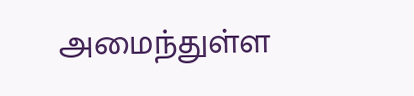அமைந்துள்ள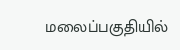மலைப்பகுதியில்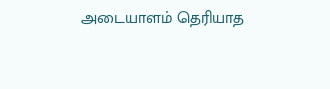அடையாளம் தெரியாத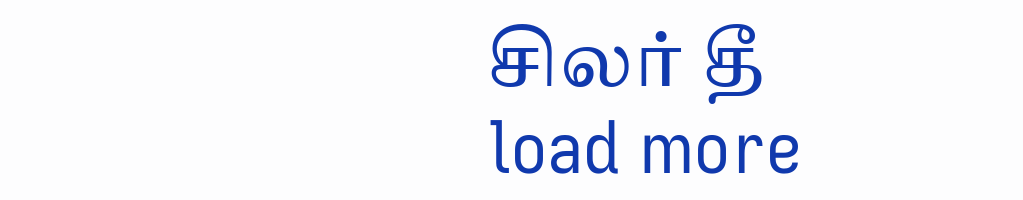சிலர் தீ
load more